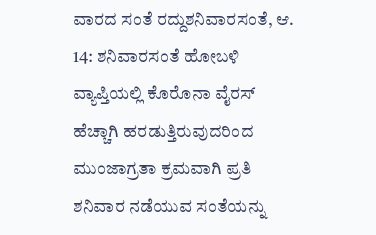ವಾರದ ಸಂತೆ ರದ್ದುಶನಿವಾರಸಂತೆ, ಆ. 14: ಶನಿವಾರಸಂತೆ ಹೋಬಳಿ ವ್ಯಾಪ್ತಿಯಲ್ಲಿ ಕೊರೊನಾ ವೈರಸ್ ಹೆಚ್ಚಾಗಿ ಹರಡುತ್ತಿರುವುದರಿಂದ ಮುಂಜಾಗ್ರತಾ ಕ್ರಮವಾಗಿ ಪ್ರತಿ ಶನಿವಾರ ನಡೆಯುವ ಸಂತೆಯನ್ನು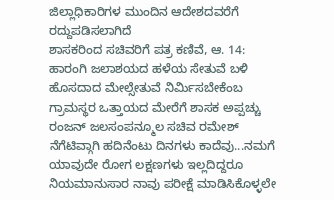ಜಿಲ್ಲಾಧಿಕಾರಿಗಳ ಮುಂದಿನ ಆದೇಶದವರೆಗೆ ರದ್ದುಪಡಿಸಲಾಗಿದೆ
ಶಾಸಕರಿಂದ ಸಚಿವರಿಗೆ ಪತ್ರ ಕಣಿವೆ, ಆ. 14: ಹಾರಂಗಿ ಜಲಾಶಯದ ಹಳೆಯ ಸೇತುವೆ ಬಳಿ ಹೊಸದಾದ ಮೇಲ್ಸೇತುವೆ ನಿರ್ಮಿಸಬೇಕೆಂಬ ಗ್ರಾಮಸ್ಥರ ಒತ್ತಾಯದ ಮೇರೆಗೆ ಶಾಸಕ ಅಪ್ಪಚ್ಚು ರಂಜನ್ ಜಲಸಂಪನ್ಮೂಲ ಸಚಿವ ರಮೇಶ್
ನೆಗೆಟಿವ್ಗಾಗಿ ಹದಿನೆಂಟು ದಿನಗಳು ಕಾದೆವು...ನಮಗೆ ಯಾವುದೇ ರೋಗ ಲಕ್ಷಣಗಳು ಇಲ್ಲದಿದ್ದರೂ ನಿಯಮಾನುಸಾರ ನಾವು ಪರೀಕ್ಷೆ ಮಾಡಿಸಿಕೊಳ್ಳಲೇ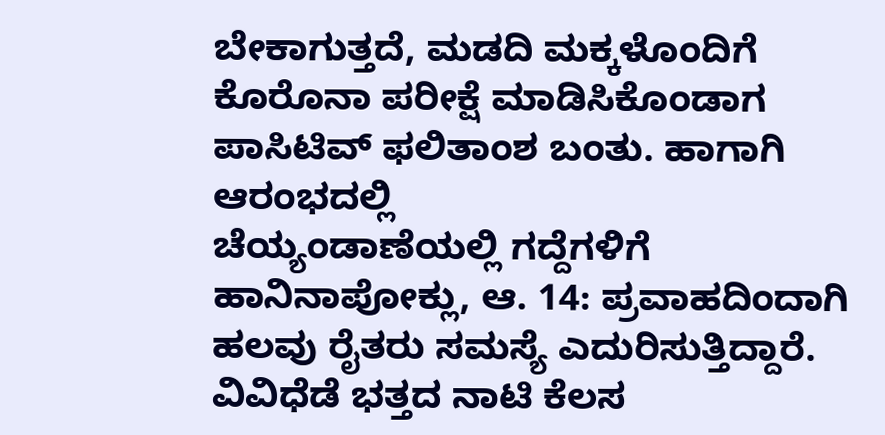ಬೇಕಾಗುತ್ತದೆ, ಮಡದಿ ಮಕ್ಕಳೊಂದಿಗೆ ಕೊರೊನಾ ಪರೀಕ್ಷೆ ಮಾಡಿಸಿಕೊಂಡಾಗ ಪಾಸಿಟಿವ್ ಫಲಿತಾಂಶ ಬಂತು. ಹಾಗಾಗಿ ಆರಂಭದಲ್ಲಿ
ಚೆಯ್ಯಂಡಾಣೆಯಲ್ಲಿ ಗದ್ದೆಗಳಿಗೆ ಹಾನಿನಾಪೋಕ್ಲು, ಆ. 14: ಪ್ರವಾಹದಿಂದಾಗಿ ಹಲವು ರೈತರು ಸಮಸ್ಯೆ ಎದುರಿಸುತ್ತಿದ್ದಾರೆ. ವಿವಿಧೆಡೆ ಭತ್ತದ ನಾಟಿ ಕೆಲಸ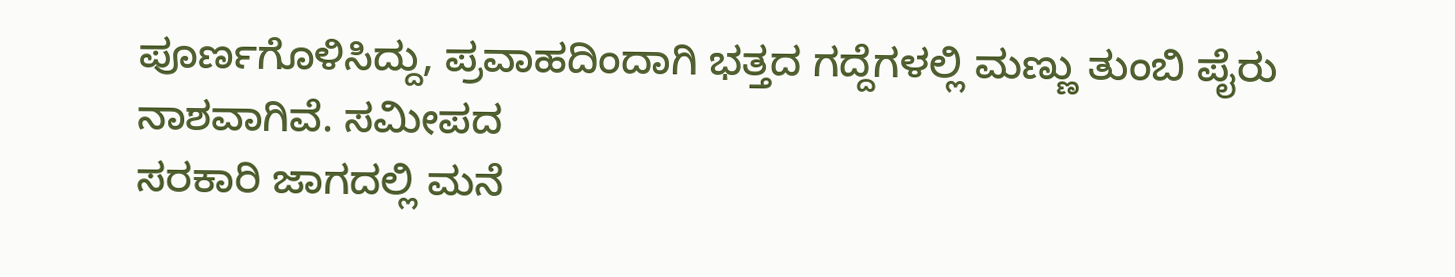ಪೂರ್ಣಗೊಳಿಸಿದ್ದು, ಪ್ರವಾಹದಿಂದಾಗಿ ಭತ್ತದ ಗದ್ದೆಗಳಲ್ಲಿ ಮಣ್ಣು ತುಂಬಿ ಪೈರು ನಾಶವಾಗಿವೆ. ಸಮೀಪದ
ಸರಕಾರಿ ಜಾಗದಲ್ಲಿ ಮನೆ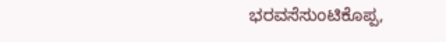ಭರವಸೆಸುಂಟಿಕೊಪ್ಪ,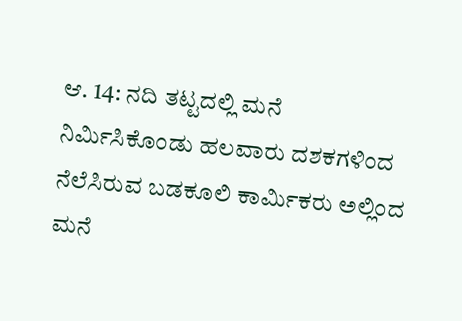ಆ. 14: ನದಿ ತಟ್ಟದಲ್ಲಿ ಮನೆ ನಿರ್ಮಿಸಿಕೊಂಡು ಹಲವಾರು ದಶಕಗಳಿಂದ ನೆಲೆಸಿರುವ ಬಡಕೂಲಿ ಕಾರ್ಮಿಕರು ಅಲ್ಲಿಂದ ಮನೆ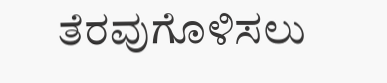ತೆರವುಗೊಳಿಸಲು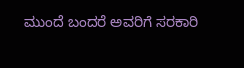ಮುಂದೆ ಬಂದರೆ ಅವರಿಗೆ ಸರಕಾರಿ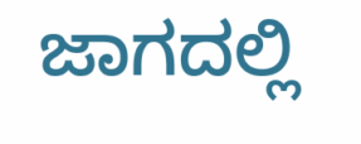ಜಾಗದಲ್ಲಿ